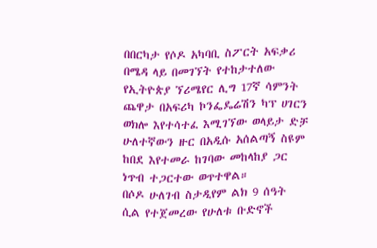በበርካታ የሶዶ አካባቢ ስፖርት አፍቃሪ በሜዳ ላይ በመገኘት የተከታተለው የኢትዮጵያ ኘሪሜየር ሊግ 17ኛ ሳምንት ጨዋታ በአፍሪካ ኮንፌዴሬሽን ካፕ ሀገርን ወክሎ እየተሳተፈ እሚገኘው ወላይታ ድቻ ሁለተኛውን ዙር በአዲሱ አሰልጣኝ ስዩም ከበደ እየተመራ ከገባው መከላከያ ጋር ነጥብ ተጋርተው ወጥተዋል።
በሶዶ ሁለገብ ስታዲየም ልክ 9 ሰዓት ሲል የተጀመረው የሁለቱ ቡድኖች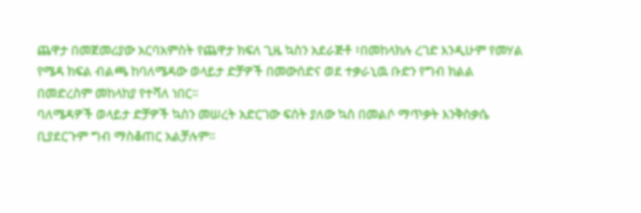ጨዋታ በመጀመሪያው አርባአምስት የጨዋታ ክፍለ ጊዜ ኳስን አደራጅቶ ፣በመከላክሉ ረገድ እንዲሁም የመሃል የሜዳ ክፍል ብልጫ ከባለሜዳው ወላይታ ድቻዎች በመውሰድና ወደ ተቃራኒዉ ቡድን የግብ ክልል በመድረስም መከላከያ የተሻለ ነበር፡፡
ባለሜዳዎች ወላይታ ድቻዎች ኳስን መሠረት አድርገው ፍሰት ያለው ኳስ በመልሶ ማጥቃት እንቅስቃሴ ቢያደርጉም ግብ ማስቆጠር አልቻሉም፡፡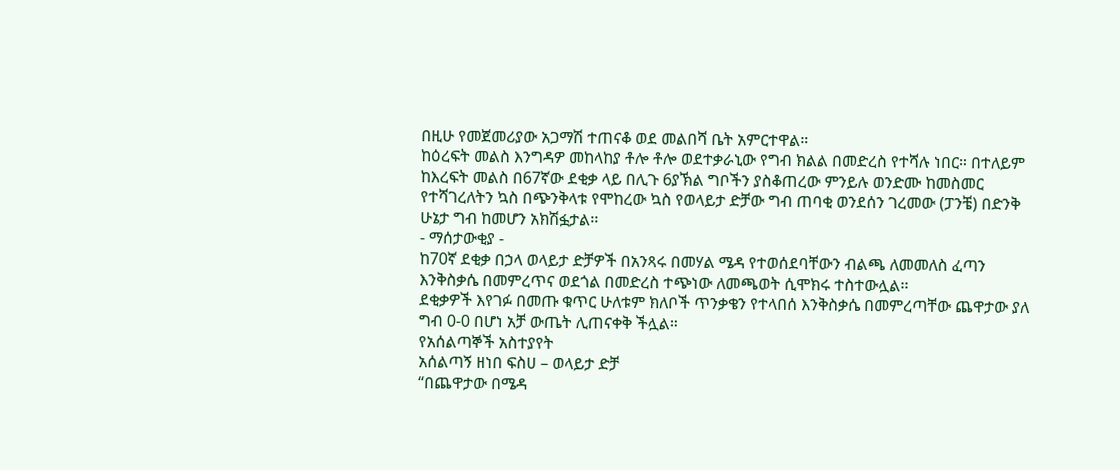በዚሁ የመጀመሪያው አጋማሽ ተጠናቆ ወደ መልበሻ ቤት አምርተዋል።
ከዕረፍት መልስ እንግዳዎ መከላከያ ቶሎ ቶሎ ወደተቃራኒው የግብ ክልል በመድረስ የተሻሉ ነበር። በተለይም ከእረፍት መልስ በ67ኛው ደቂቃ ላይ በሊጉ 6ያኽል ግቦችን ያስቆጠረው ምንይሉ ወንድሙ ከመስመር የተሻገረለትን ኳስ በጭንቅላቱ የሞከረው ኳስ የወላይታ ድቻው ግብ ጠባቂ ወንደሰን ገረመው (ፓንቼ) በድንቅ ሁኔታ ግብ ከመሆን አክሽፏታል፡፡
- ማሰታውቂያ -
ከ70ኛ ደቂቃ በኃላ ወላይታ ድቻዎች በአንጻሩ በመሃል ሜዳ የተወሰደባቸውን ብልጫ ለመመለስ ፈጣን እንቅስቃሴ በመምረጥና ወደጎል በመድረስ ተጭነው ለመጫወት ሲሞክሩ ተስተውሏል፡፡
ደቂቃዎች እየገፉ በመጡ ቁጥር ሁለቱም ክለቦች ጥንቃቄን የተላበሰ እንቅስቃሴ በመምረጣቸው ጨዋታው ያለ ግብ 0-0 በሆነ አቻ ውጤት ሊጠናቀቅ ችሏል።
የአሰልጣኞች አስተያየት
አሰልጣኝ ዘነበ ፍስሀ – ወላይታ ድቻ
“በጨዋታው በሜዳ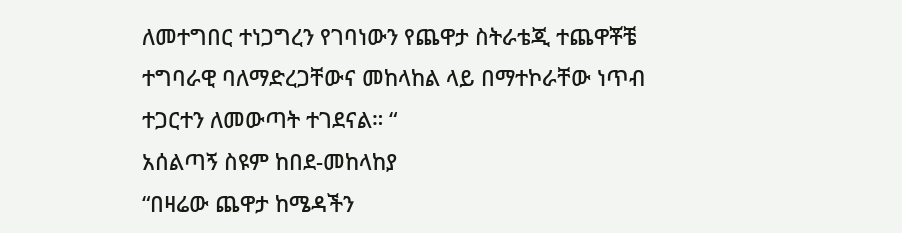ለመተግበር ተነጋግረን የገባነውን የጨዋታ ስትራቴጂ ተጨዋቾቼ ተግባራዊ ባለማድረጋቸውና መከላከል ላይ በማተኮራቸው ነጥብ ተጋርተን ለመውጣት ተገደናል። “
አሰልጣኝ ስዩም ከበደ-መከላከያ
“በዛሬው ጨዋታ ከሜዳችን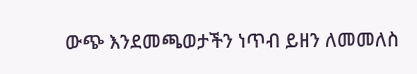ውጭ እንደመጫወታችን ነጥብ ይዘን ለመመለስ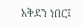አቅደን ነበር፤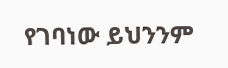የገባነው ይህንንም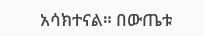አሳክተናል። በውጤቱ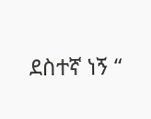ደስተኛ ነኝ “